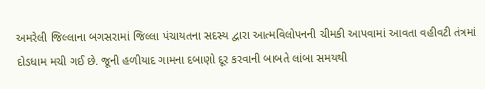અમરેલી જિલ્લાના બગસરામાં જિલ્લા પંચાયતના સદસ્ય દ્વારા આત્મવિલોપનની ચીમકી આપવામાં આવતા વહીવટી તંત્રમાં દોડધામ મચી ગઈ છે. જૂની હળીયાદ ગામના દબાણો દૂર કરવાની બાબતે લાંબા સમયથી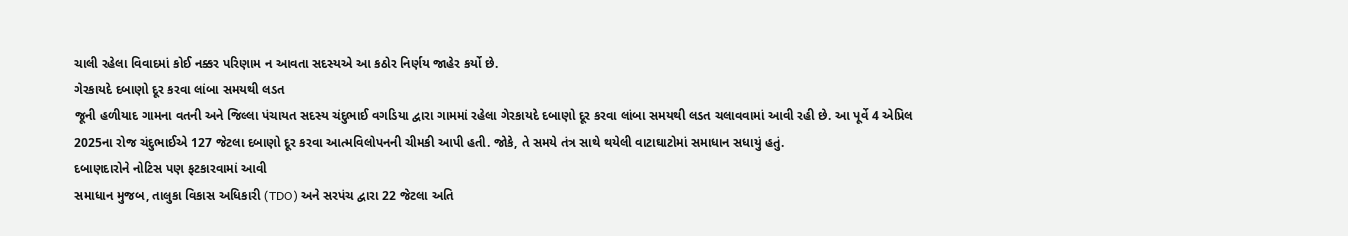ચાલી રહેલા વિવાદમાં કોઈ નક્કર પરિણામ ન આવતા સદસ્યએ આ કઠોર નિર્ણય જાહેર કર્યો છે.
ગેરકાયદે દબાણો દૂર કરવા લાંબા સમયથી લડત
જૂની હળીયાદ ગામના વતની અને જિલ્લા પંચાયત સદસ્ય ચંદુભાઈ વગડિયા દ્વારા ગામમાં રહેલા ગેરકાયદે દબાણો દૂર કરવા લાંબા સમયથી લડત ચલાવવામાં આવી રહી છે. આ પૂર્વે 4 એપ્રિલ 2025ના રોજ ચંદુભાઈએ 127 જેટલા દબાણો દૂર કરવા આત્મવિલોપનની ચીમકી આપી હતી. જોકે, તે સમયે તંત્ર સાથે થયેલી વાટાઘાટોમાં સમાધાન સધાયું હતું.
દબાણદારોને નોટિસ પણ ફટકારવામાં આવી
સમાધાન મુજબ, તાલુકા વિકાસ અધિકારી (TDO) અને સરપંચ દ્વારા 22 જેટલા અતિ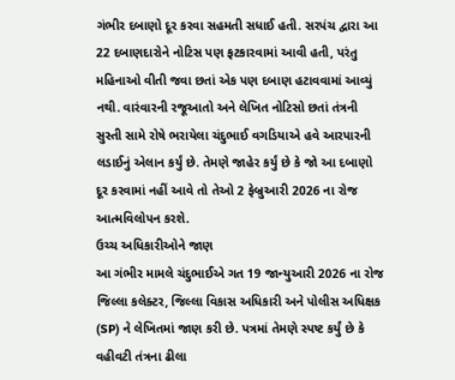ગંભીર દબાણો દૂર કરવા સહમતી સધાઈ હતી. સરપંચ દ્વારા આ 22 દબાણદારોને નોટિસ પણ ફટકારવામાં આવી હતી, પરંતુ મહિનાઓ વીતી જવા છતાં એક પણ દબાણ હટાવવામાં આવ્યું નથી. વારંવારની રજૂઆતો અને લેખિત નોટિસો છતાં તંત્રની સુસ્તી સામે રોષે ભરાયેલા ચંદુભાઈ વગડિયાએ હવે આરપારની લડાઈનું એલાન કર્યું છે. તેમણે જાહેર કર્યું છે કે જો આ દબાણો દૂર કરવામાં નહીં આવે તો તેઓ 2 ફેબ્રુઆરી 2026 ના રોજ આત્મવિલોપન કરશે.
ઉચ્ચ અધિકારીઓને જાણ
આ ગંભીર મામલે ચંદુભાઈએ ગત 19 જાન્યુઆરી 2026 ના રોજ જિલ્લા કલેક્ટર, જિલ્લા વિકાસ અધિકારી અને પોલીસ અધિક્ષક (SP) ને લેખિતમાં જાણ કરી છે. પત્રમાં તેમણે સ્પષ્ટ કર્યું છે કે વહીવટી તંત્રના ઢીલા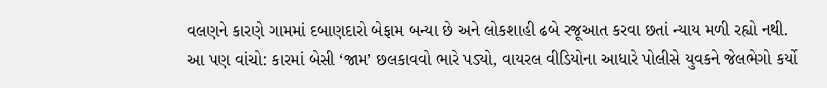વલણને કારણે ગામમાં દબાણદારો બેફામ બન્યા છે અને લોકશાહી ઢબે રજૂઆત કરવા છતાં ન્યાય મળી રહ્યો નથી.
આ પણ વાંચો: કારમાં બેસી ‘જામ’ છલકાવવો ભારે પડ્યો, વાયરલ વીડિયોના આધારે પોલીસે યુવકને જેલભેગો કર્યો